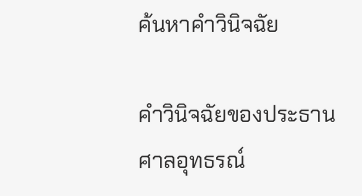ค้นหาคำวินิจฉัย

คำวินิจฉัยของประธานศาลอุทธรณ์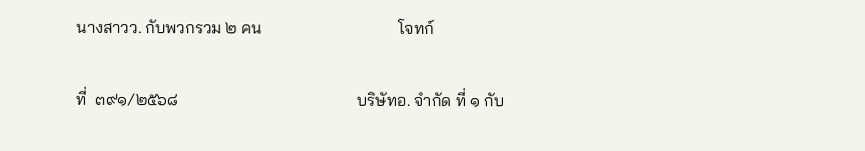นางสาวว. กับพวกรวม ๒ คน                                 โจทก์

ที่  ๓๙๑/๒๕๖๘                                           บริษัทอ. จำกัด ที่ ๑ กับ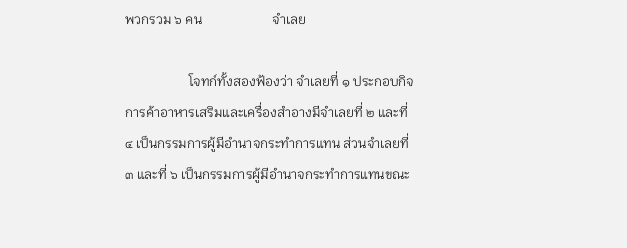พวกรวม ๖ คน                     จำเลย

                   โจทก์ทั้งสองฟ้องว่า จำเลยที่ ๑ ประกอบกิจการค้าอาหารเสริมและเครื่องสำอางมีจำเลยที่ ๒ และที่ ๔ เป็นกรรมการผู้มีอำนาจกระทำการแทน ส่วนจำเลยที่ ๓ และที่ ๖ เป็นกรรมการผู้มีอำนาจกระทำการแทนขณะ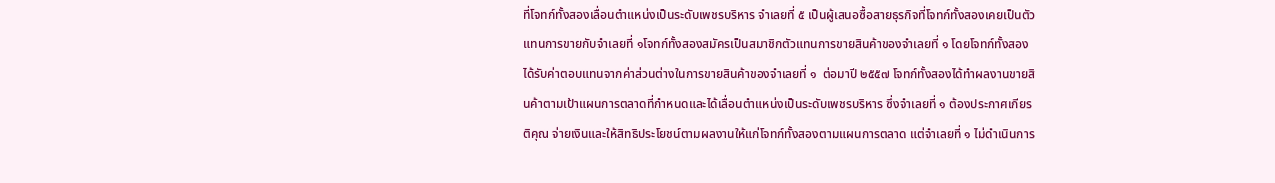ที่โจทก์ทั้งสองเลื่อนตำแหน่งเป็นระดับเพชรบริหาร จำเลยที่ ๕ เป็นผู้เสนอซื้อสายธุรกิจที่โจทก์ทั้งสองเคยเป็นตัวแทนการขายกับจำเลยที่ ๑โจทก์ทั้งสองสมัครเป็นสมาชิกตัวแทนการขายสินค้าของจำเลยที่ ๑ โดยโจทก์ทั้งสองได้รับค่าตอบแทนจากค่าส่วนต่างในการขายสินค้าของจำเลยที่ ๑  ต่อมาปี ๒๕๕๗ โจทก์ทั้งสองได้ทำผลงานขายสินค้าตามเป้าแผนการตลาดที่กำหนดและได้เลื่อนตำแหน่งเป็นระดับเพชรบริหาร ซึ่งจำเลยที่ ๑ ต้องประกาศเกียรติคุณ จ่ายเงินและให้สิทธิประโยชน์ตามผลงานให้แก่โจทก์ทั้งสองตามแผนการตลาด แต่จำเลยที่ ๑ ไม่ดำเนินการ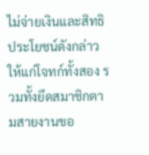ไม่จ่ายเงินและสิทธิประโยชน์ดังกล่าวให้แก่โจทก์ทั้งสอง รวมทั้งยึดสมาชิกตามสายงานขอ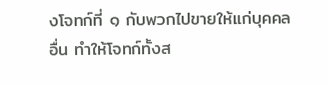งโจทก์ที่ ๑ กับพวกไปขายให้แก่บุคคลอื่น ทำให้โจทก์ทั้งส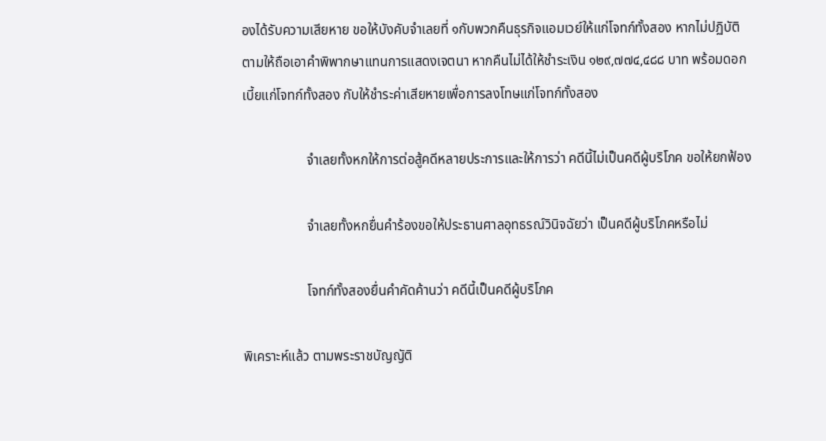องได้รับความเสียหาย ขอให้บังคับจำเลยที่ ๑กับพวกคืนธุรกิจแอมเวย์ให้แก่โจทก์ทั้งสอง หากไม่ปฏิบัติตามให้ถือเอาคำพิพากษาแทนการแสดงเจตนา หากคืนไม่ได้ให้ชำระเงิน ๑๒๙,๗๗๔,๔๘๘ บาท พร้อมดอกเบี้ยแก่โจทก์ทั้งสอง กับให้ชำระค่าเสียหายเพื่อการลงโทษแก่โจทก์ทั้งสอง

                   จำเลยทั้งหกให้การต่อสู้คดีหลายประการและให้การว่า คดีนี้ไม่เป็นคดีผู้บริโภค ขอให้ยกฟ้อง

                   จำเลยทั้งหกยื่นคำร้องขอให้ประธานศาลอุทธรณ์วินิจฉัยว่า เป็นคดีผู้บริโภคหรือไม่

                   โจทก์ทั้งสองยื่นคำคัดค้านว่า คดีนี้เป็นคดีผู้บริโภค

พิเคราะห์แล้ว ตามพระราชบัญญัติ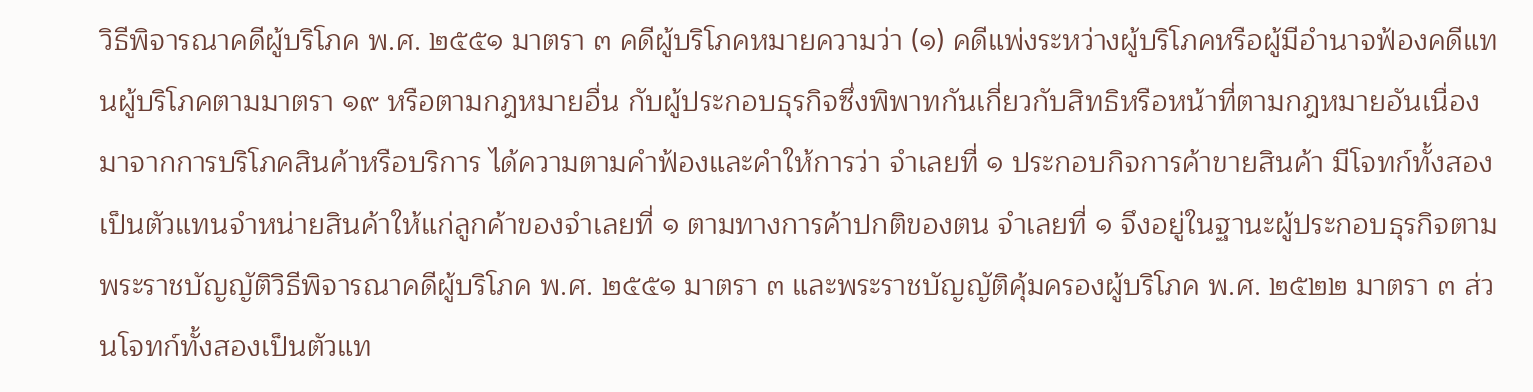วิธีพิจารณาคดีผู้บริโภค พ.ศ. ๒๕๕๑ มาตรา ๓ คดีผู้บริโภคหมายความว่า (๑) คดีแพ่งระหว่างผู้บริโภคหรือผู้มีอำนาจฟ้องคดีแทนผู้บริโภคตามมาตรา ๑๙ หรือตามกฎหมายอื่น กับผู้ประกอบธุรกิจซึ่งพิพาทกันเกี่ยวกับสิทธิหรือหน้าที่ตามกฎหมายอันเนื่องมาจากการบริโภคสินค้าหรือบริการ ได้ความตามคำฟ้องและคำให้การว่า จำเลยที่ ๑ ประกอบกิจการค้าขายสินค้า มีโจทก์ทั้งสองเป็นตัวแทนจำหน่ายสินค้าให้แก่ลูกค้าของจำเลยที่ ๑ ตามทางการค้าปกติของตน จำเลยที่ ๑ จึงอยู่ในฐานะผู้ประกอบธุรกิจตามพระราชบัญญัติวิธีพิจารณาคดีผู้บริโภค พ.ศ. ๒๕๕๑ มาตรา ๓ และพระราชบัญญัติคุ้มครองผู้บริโภค พ.ศ. ๒๕๒๒ มาตรา ๓ ส่วนโจทก์ทั้งสองเป็นตัวแท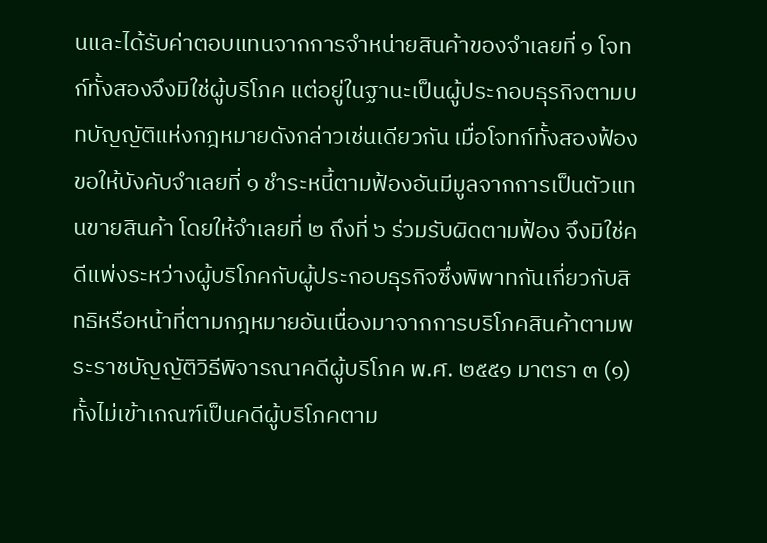นและได้รับค่าตอบแทนจากการจำหน่ายสินค้าของจำเลยที่ ๑ โจทก์ทั้งสองจึงมิใช่ผู้บริโภค แต่อยู่ในฐานะเป็นผู้ประกอบธุรกิจตามบทบัญญัติแห่งกฎหมายดังกล่าวเช่นเดียวกัน เมื่อโจทก์ทั้งสองฟ้องขอให้บังคับจำเลยที่ ๑ ชำระหนี้ตามฟ้องอันมีมูลจากการเป็นตัวแทนขายสินค้า โดยให้จำเลยที่ ๒ ถึงที่ ๖ ร่วมรับผิดตามฟ้อง จึงมิใช่คดีแพ่งระหว่างผู้บริโภคกับผู้ประกอบธุรกิจซึ่งพิพาทกันเกี่ยวกับสิทธิหรือหน้าที่ตามกฎหมายอันเนื่องมาจากการบริโภคสินค้าตามพระราชบัญญัติวิธีพิจารณาคดีผู้บริโภค พ.ศ. ๒๕๕๑ มาตรา ๓ (๑) ทั้งไม่เข้าเกณฑ์เป็นคดีผู้บริโภคตาม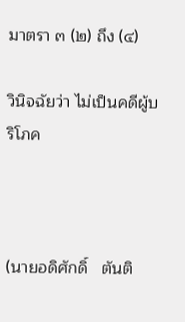มาตรา ๓ (๒) ถึง (๔)

วินิจฉัยว่า ไม่เป็นคดีผู้บริโภค



(นายอดิศักดิ์   ตันติ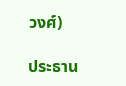วงศ์)

ประธาน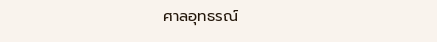ศาลอุทธรณ์